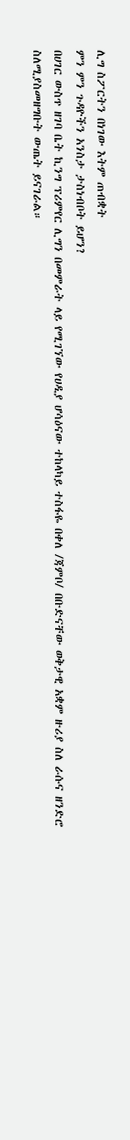ሊግ ስፖርትን በነገው እትም ጠብቋት
ምን ምን ጉዳዮችን አንስታ ታስነብቦት ይሆን?
በሀገር ውስጥ ዘገባ ቤት ኪንግ ፕሪምየር ሊግን በመምራት ላይ የሚገኘው የሀዲያ ሆሳዕናው ተከላካይ ተስፋዬ በቀለ /ጃምቦ/ በቡድናቸው ወቅታዊ አቋም ዙሪያ ስለ ራሱና ዘንድሮ ስለሚያስመዘግቡት ውጤት ይናገራል።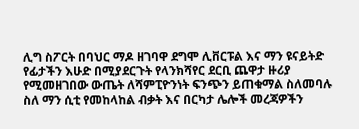ሊግ ስፖርት በባህር ማዶ ዘገባዋ ደግሞ ሊቨርፑል እና ማን ዩናይትድ የፊታችን እሁድ በሚያደርጉት የላንክሻየር ደርቢ ጨዋታ ዙሪያ የሚመዘገበው ውጤት ለሻምፒዮንነት ፍንጭን ይጠቁማል ስለመባሉ ስለ ማን ሲቲ የመከላከል ብቃት እና በርካታ ሌሎች መረጃዎችን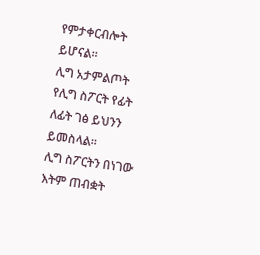የምታቀርብሎት ይሆናል።
ሊግ አታምልጦት
የሊግ ስፖርት የፊት ለፊት ገፅ ይህንን ይመስላል።
ሊግ ስፖርትን በነገው እትም ጠብቋት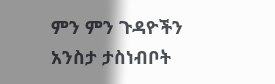ምን ምን ጉዳዮችን አንስታ ታስነብቦት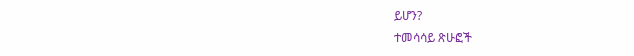ይሆን?
ተመሳሳይ ጽሁፎች